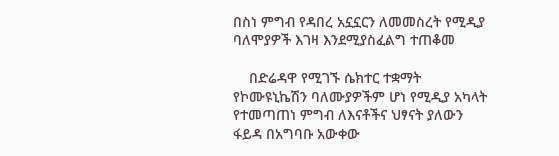በስነ ምግብ የዳበረ አኗኗርን ለመመስረት የሚዲያ ባለሞያዎች እገዛ እንደሚያስፈልግ ተጠቆመ

    በድሬዳዋ የሚገኙ ሴክተር ተቋማት የኮሙዩኒኬሽን ባለሙያዎችም ሆነ የሚዲያ አካላት የተመጣጠነ ምግብ ለእናቶችና ህፃናት ያለውን ፋይዳ በአግባቡ አውቀው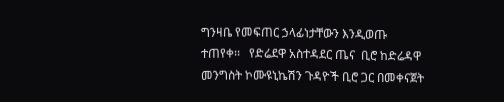ግንዛቤ የመፍጠር ኃላፊነታቸውን እንዲወጡ ተጠየቀ፡፡   የድሬደዋ አስተዳደር ጤና  ቢሮ ከድሬዳዋ መንግስት ኮሙዩኒኬሽን ጉዳዮች ቢሮ ጋር በመቀናጀት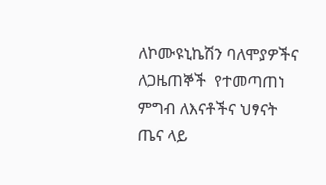ለኮሙዩኒኬሽን ባለሞያዎችና ለጋዜጠኞች  የተመጣጠነ ምግብ ለእናቶችና ህፃናት ጤና ላይ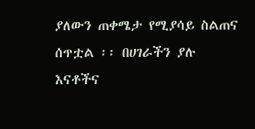ያለውን ጠቀሜታ የሚያሳይ ስልጠና ሰጥቷል ፡፡ በሀገራችን ያሉ እናቶችና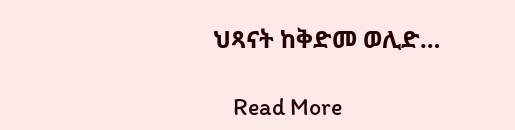ህጻናት ከቅድመ ወሊድ…

    Read More